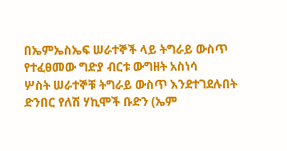በኤምኤስኤፍ ሠራተኞች ላይ ትግራይ ውስጥ የተፈፀመው ግድያ ብርቱ ውግዘት አስነሳ
ሦስት ሠራተኞቹ ትግራይ ውስጥ እንደተገደሉበት ድንበር የለሽ ሃኪሞች ቡድን (ኤም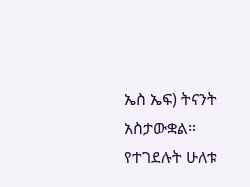ኤስ ኤፍ) ትናንት አስታውቋል። የተገደሉት ሁለቱ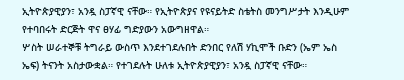ኢትዮጵያዊያን፣ አንዷ ስፓኛዊ ናቸው። የኢትዮጵያና የዩናይትድ ስቴትስ መንግሥታት እንዲሁም የተባበሩት ድርጅት ዋና ፀሃፊ ግድያውን አውግዘዋል።
ሦስት ሠራተኞቹ ትግራይ ውስጥ እንደተገደሉበት ድንበር የለሽ ሃኪሞች ቡድን (ኤም ኤስ ኤፍ) ትናንት አስታውቋል። የተገደሉት ሁለቱ ኢትዮጵያዊያን፣ አንዷ ስፓኛዊ ናቸው።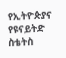የኢትዮጵያና የዩናይትድ ስቴትስ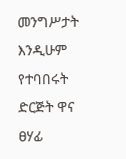መንግሥታት እንዲሁም የተባበሩት ድርጅት ዋና ፀሃፊ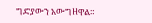ግድያውን አውግዘዋል።